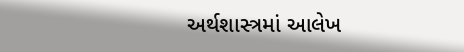અર્થશાસ્ત્રમાં આલેખ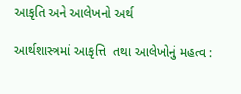આકૃતિ અને આલેખનો અર્થ

આર્થશાસ્ત્રમાં આકૃત્તિ  તથા આલેખોનું મહત્વ :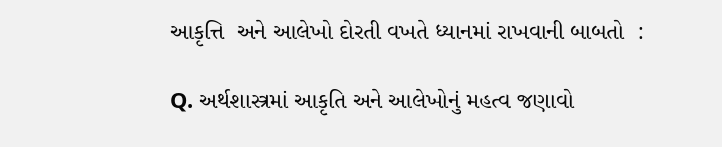આકૃત્તિ  અને આલેખો દોરતી વખતે ધ્યાનમાં રાખવાની બાબતો  :

Q. અર્થશાસ્ત્રમાં આકૃતિ અને આલેખોનું મહત્વ જણાવો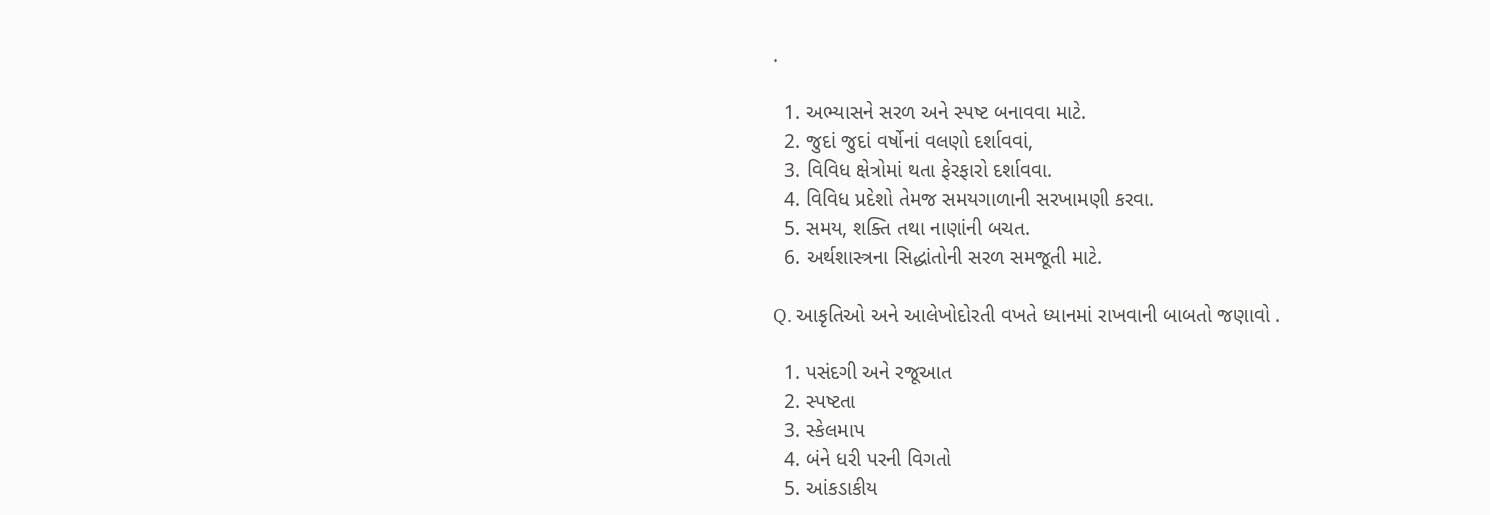.

  1. અભ્યાસને સરળ અને સ્પષ્ટ બનાવવા માટે.
  2. જુદાં જુદાં વર્ષોનાં વલણો દર્શાવવાં,
  3. વિવિધ ક્ષેત્રોમાં થતા ફેરફારો દર્શાવવા.
  4. વિવિધ પ્રદેશો તેમજ સમયગાળાની સરખામણી કરવા.
  5. સમય, શક્તિ તથા નાણાંની બચત.
  6. અર્થશાસ્ત્રના સિદ્ધાંતોની સરળ સમજૂતી માટે.

Q. આકૃતિઓ અને આલેખોદોરતી વખતે ધ્યાનમાં રાખવાની બાબતો જણાવો .

  1. પસંદગી અને રજૂઆત
  2. સ્પષ્ટતા
  3. સ્કેલમાપ
  4. બંને ધરી પરની વિગતો
  5. આંકડાકીય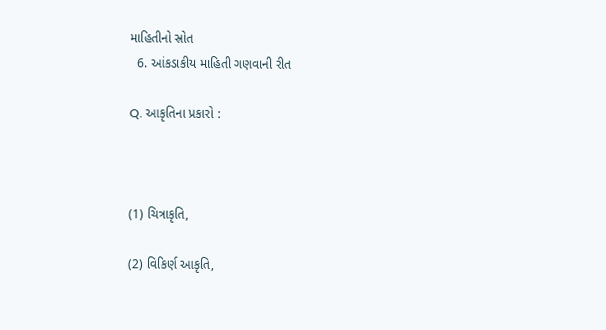માહિતીનો સ્રોત
  6. આંકડાકીય માહિતી ગણવાની રીત

Q. આકૃતિના પ્રકારો :



(1) ચિત્રાકૃતિ,

(2) વિકિર્ણ આકૃતિ,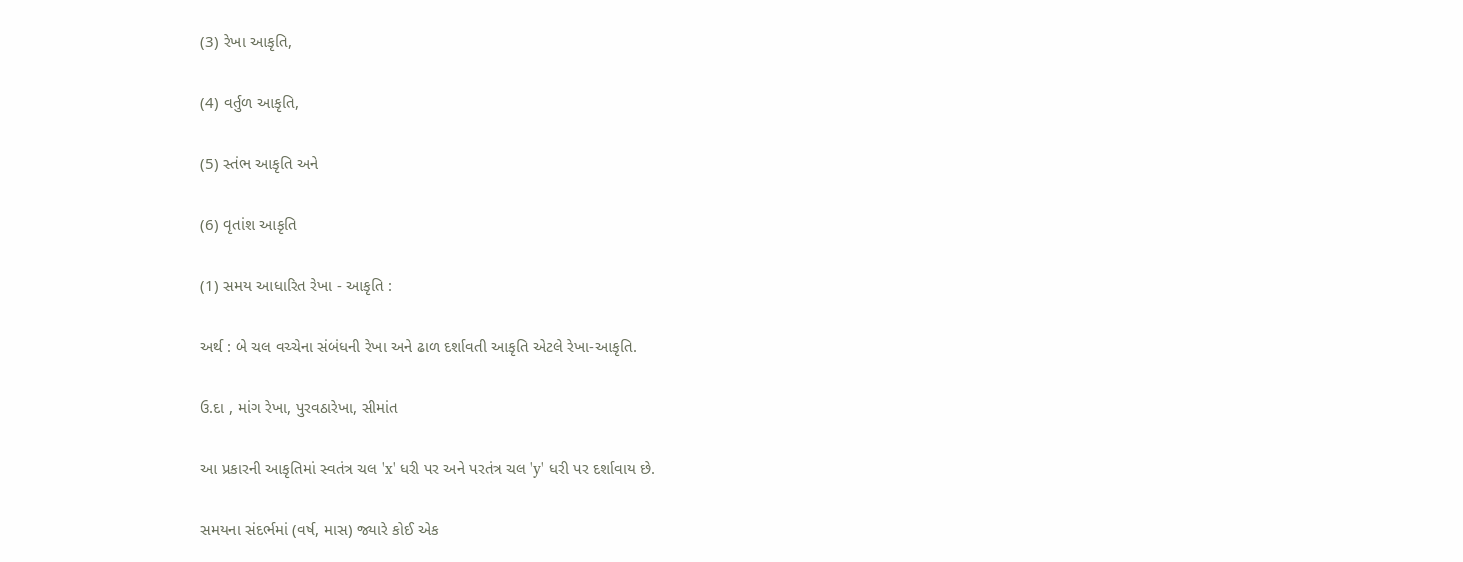(3) રેખા આકૃતિ,

(4) વર્તુળ આકૃતિ,

(5) સ્તંભ આકૃતિ અને

(6) વૃતાંશ આકૃતિ

(1) સમય આધારિત રેખા - આકૃતિ :

અર્થ : બે ચલ વચ્ચેના સંબંધની રેખા અને ઢાળ દર્શાવતી આકૃતિ એટલે રેખા-આકૃતિ.

ઉ.દા , માંગ રેખા, પુરવઠારેખા, સીમાંત

આ પ્રકારની આકૃતિમાં સ્વતંત્ર ચલ 'x' ધરી પર અને પરતંત્ર ચલ 'y' ધરી પર દર્શાવાય છે.

સમયના સંદર્ભમાં (વર્ષ, માસ) જ્યારે કોઈ એક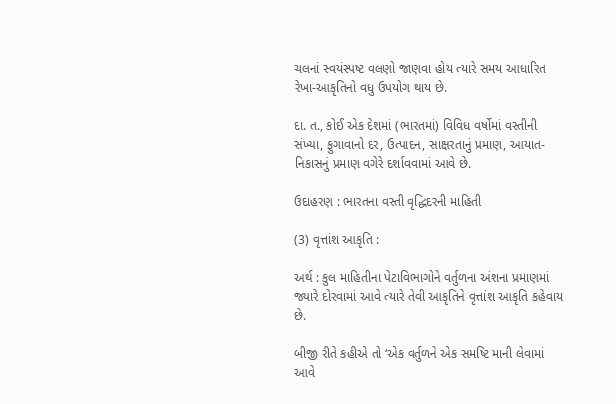ચલનાં સ્વયંસ્પષ્ટ વલણો જાણવા હોય ત્યારે સમય આધારિત રેખા-આકૃતિનો વધુ ઉપયોગ થાય છે.

દા. ત., કોઈ એક દેશમાં (ભારતમાં) વિવિધ વર્ષોમાં વસ્તીની સંખ્યા, ફુગાવાનો દર, ઉત્પાદન, સાક્ષરતાનું પ્રમાણ, આયાત-નિકાસનું પ્રમાણ વગેરે દર્શાવવામાં આવે છે.

ઉદાહરણ : ભારતના વસ્તી વૃદ્ધિદરની માહિતી

(3) વૃત્તાંશ આકૃતિ :

અર્થ : કુલ માહિતીના પેટાવિભાગોને વર્તુળના અંશના પ્રમાણમાં જ્યારે દોરવામાં આવે ત્યારે તેવી આકૃતિને વૃત્તાંશ આકૃતિ કહેવાય છે.

બીજી રીતે કહીએ તો ‘એક વર્તુળને એક સમષ્ટિ માની લેવામાં આવે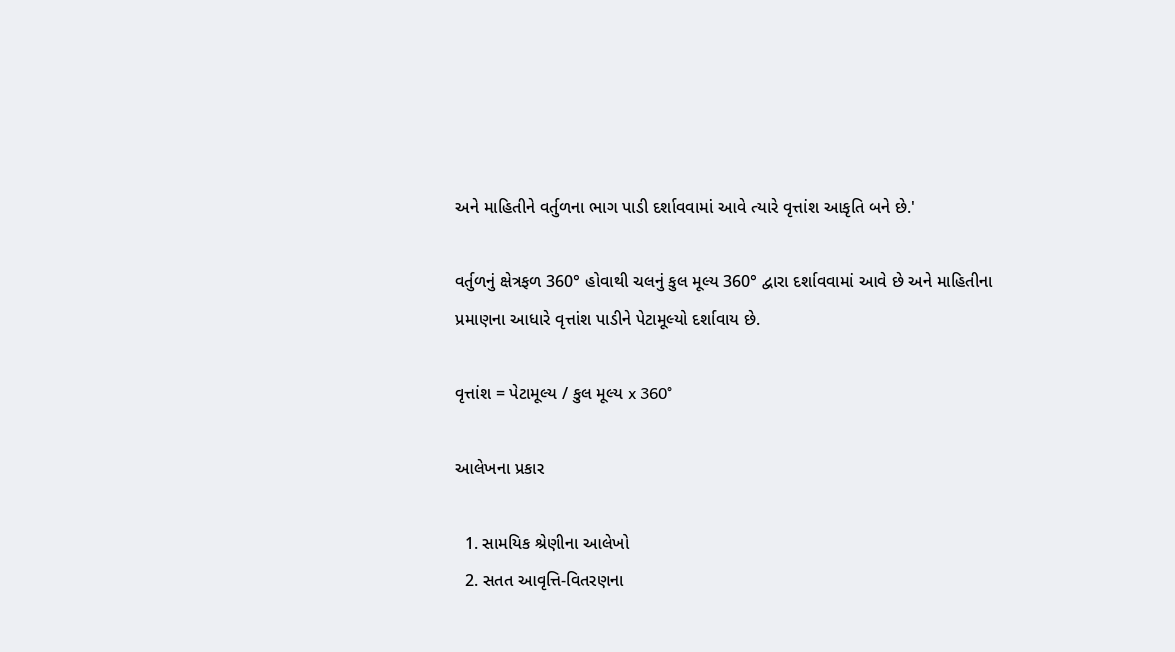અને માહિતીને વર્તુળના ભાગ પાડી દર્શાવવામાં આવે ત્યારે વૃત્તાંશ આકૃતિ બને છે.'

વર્તુળનું ક્ષેત્રફળ 360° હોવાથી ચલનું કુલ મૂલ્ય 360° દ્વારા દર્શાવવામાં આવે છે અને માહિતીના પ્રમાણના આધારે વૃત્તાંશ પાડીને પેટામૂલ્યો દર્શાવાય છે.

વૃત્તાંશ = પેટામૂલ્ય / કુલ મૂલ્ય x 360°

આલેખના પ્રકાર

  1. સામયિક શ્રેણીના આલેખો
  2. સતત આવૃત્તિ-વિતરણના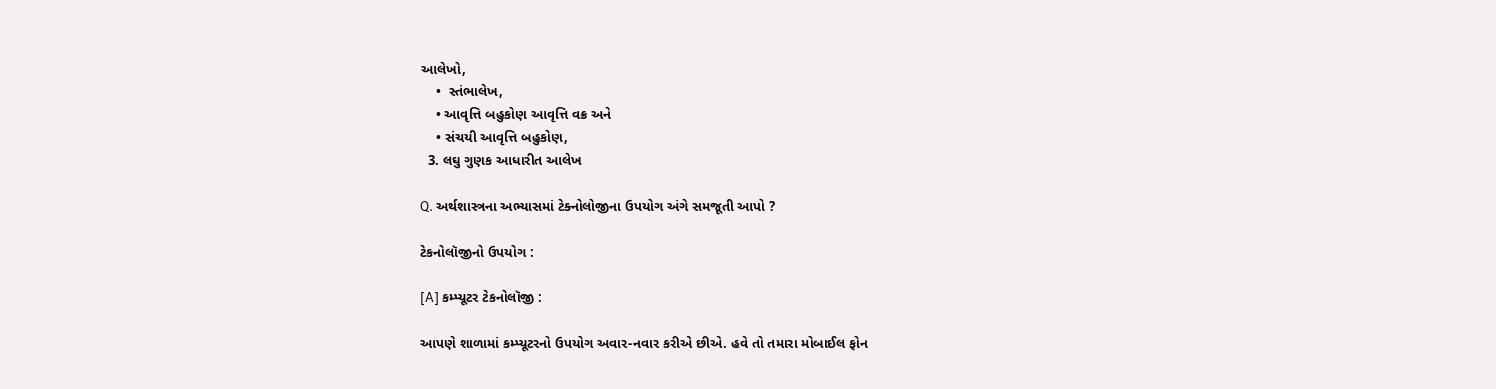આલેખો,
    •  સ્તંભાલેખ,
    • આવૃત્તિ બહુકોણ આવૃત્તિ વક્ર અને
    • સંચયી આવૃત્તિ બહુકોણ,
  3. લઘુ ગુણક આધારીત આલેખ

Q. અર્થશાસ્ત્રના અભ્યાસમાં ટેક્નોલોજીના ઉપયોગ અંગે સમજૂતી આપો ?

ટેકનોલૉજીનો ઉપયોગ :

[A] કમ્પ્યૂટર ટેકનોલૉજી :

આપણે શાળામાં કમ્પ્યૂટરનો ઉપયોગ અવાર-નવાર કરીએ છીએ. હવે તો તમારા મોબાઈલ ફોન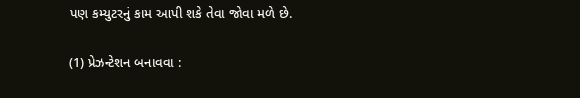પણ કમ્યુટરનું કામ આપી શકે તેવા જોવા મળે છે.

(1) પ્રેઝન્ટેશન બનાવવા :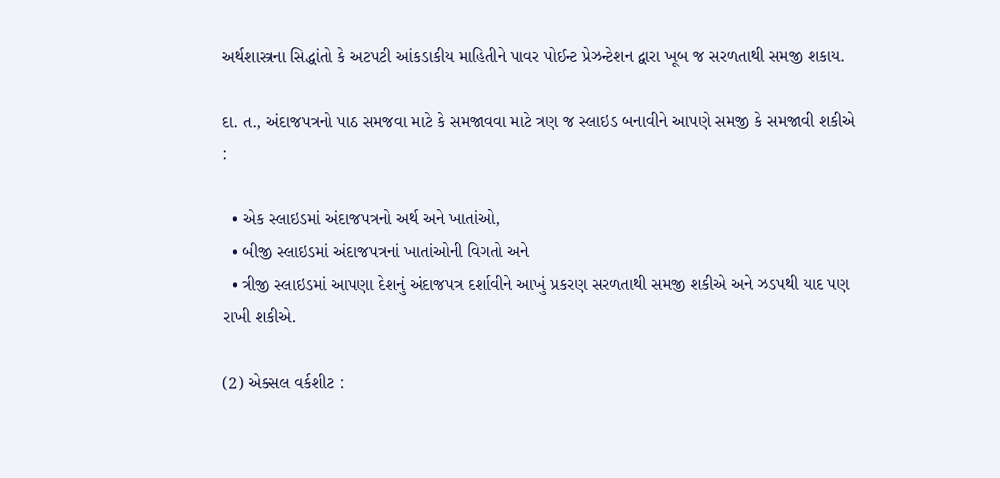અર્થશાસ્ત્રના સિદ્ધાંતો કે અટપટી આંકડાકીય માહિતીને પાવર પોઈન્ટ પ્રેઝન્ટેશન દ્વારા ખૂબ જ સરળતાથી સમજી શકાય.

દા. ત., અંદાજપત્રનો પાઠ સમજવા માટે કે સમજાવવા માટે ત્રણ જ સ્લાઇડ બનાવીને આપણે સમજી કે સમજાવી શકીએ :

  • એક સ્લાઇડમાં અંદાજપત્રનો અર્થ અને ખાતાંઓ,
  • બીજી સ્લાઇડમાં અંદાજપત્રનાં ખાતાંઓની વિગતો અને
  • ત્રીજી સ્લાઇડમાં આપણા દેશનું અંદાજપત્ર દર્શાવીને આખું પ્રકરણ સરળતાથી સમજી શકીએ અને ઝડપથી યાદ પણ રાખી શકીએ.

(2) એક્સલ વર્કશીટ :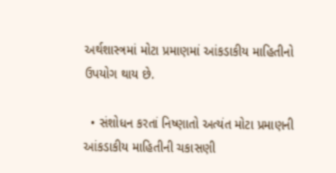અર્થશાસ્ત્રમાં મોટા પ્રમાણમાં આંકડાકીય માહિતીનો ઉપયોગ થાય છે.

  • સંશોધન કરતાં નિષ્ણાતો અત્યંત મોટા પ્રમાણની આંકડાકીય માહિતીની ચકાસણી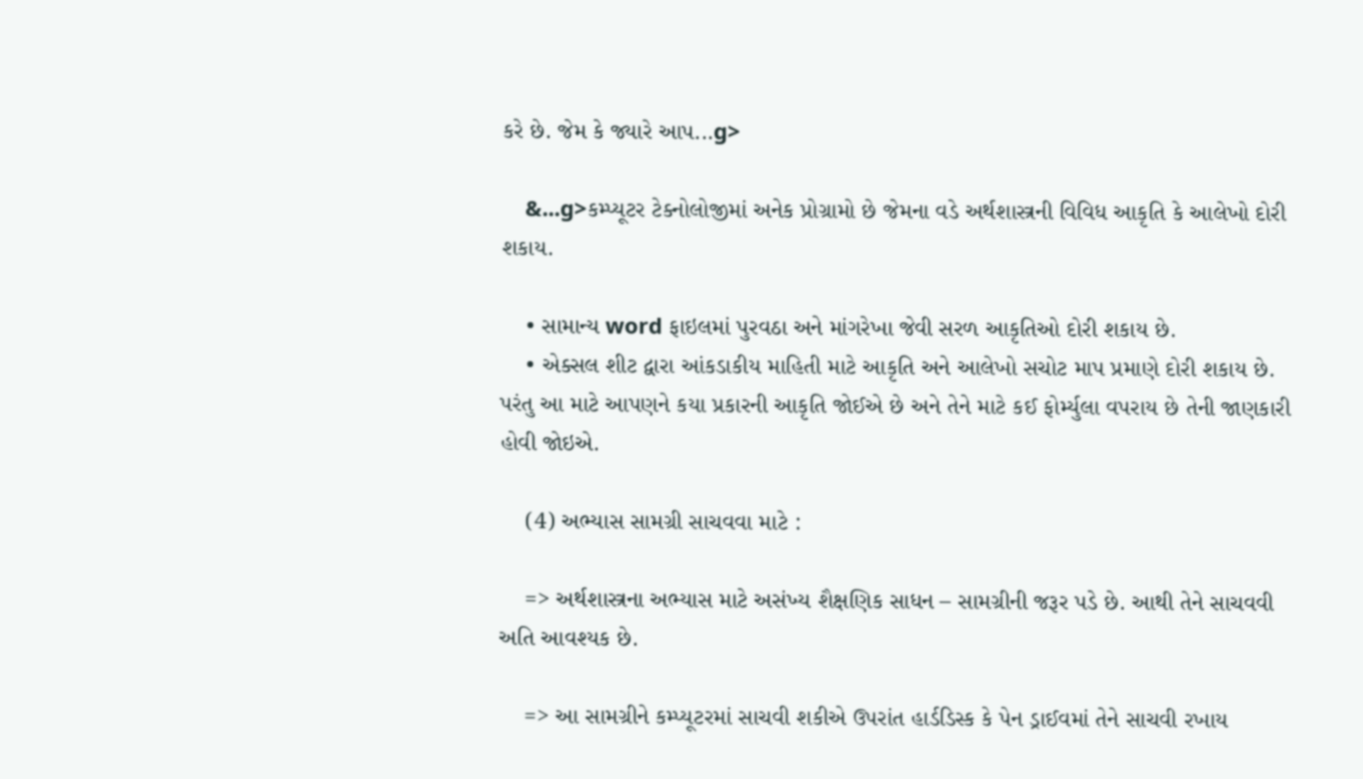કરે છે. જેમ કે જ્યારે આપ...g>

    &...g>કમ્પ્યૂટર ટેક્નોલોજીમાં અનેક પ્રોગ્રામો છે જેમના વડે અર્થશાસ્ત્રની વિવિધ આકૃતિ કે આલેખો દોરી શકાય.

    • સામાન્ય word ફાઇલમાં પુરવઠા અને માંગરેખા જેવી સરળ આકૃતિઓ દોરી શકાય છે.
    • એક્સલ શીટ દ્વારા આંકડાકીય માહિતી માટે આકૃતિ અને આલેખો સચોટ માપ પ્રમાણે દોરી શકાય છે. પરંતુ આ માટે આપણને કયા પ્રકારની આકૃતિ જોઈએ છે અને તેને માટે કઈ ફોર્મ્યુલા વપરાય છે તેની જાણકારી હોવી જોઇએ.

    (4) અભ્યાસ સામગ્રી સાચવવા માટે :

    => અર્થશાસ્ત્રના અભ્યાસ માટે અસંખ્ય શૈક્ષણિક સાધન – સામગ્રીની જરૂર પડે છે. આથી તેને સાચવવી અતિ આવશ્યક છે.

    => આ સામગ્રીને કમ્પ્યૂટરમાં સાચવી શકીએ ઉપરાંત હાર્ડડિસ્ક કે પેન ડ્રાઈવમાં તેને સાચવી રખાય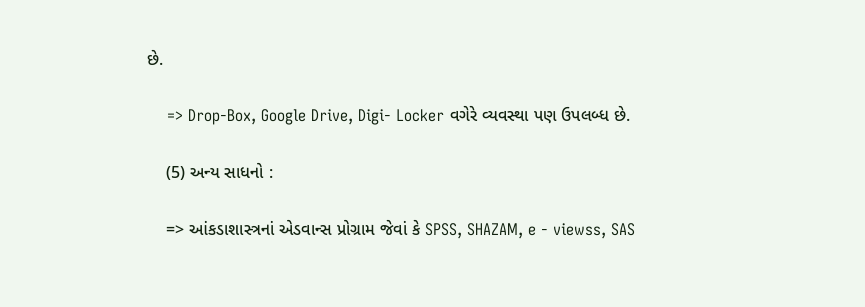છે.

    => Drop-Box, Google Drive, Digi- Locker વગેરે વ્યવસ્થા પણ ઉપલબ્ધ છે.

    (5) અન્ય સાધનો :

    => આંકડાશાસ્ત્રનાં એડવાન્સ પ્રોગ્રામ જેવાં કે SPSS, SHAZAM, e - viewss, SAS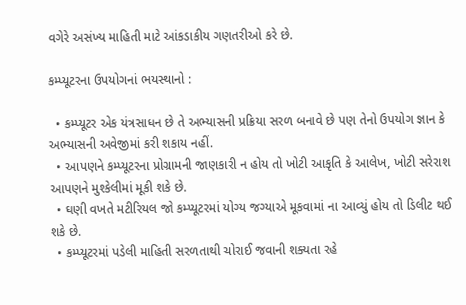વગેરે અસંખ્ય માહિતી માટે આંકડાકીય ગણતરીઓ કરે છે.

કમ્પ્યૂટરના ઉપયોગનાં ભયસ્થાનો :

  • કમ્પ્યૂટર એક યંત્રસાધન છે તે અભ્યાસની પ્રક્રિયા સરળ બનાવે છે પણ તેનો ઉપયોગ જ્ઞાન કે અભ્યાસની અવેજીમાં કરી શકાય નહીં.
  • આપણને કમ્પ્યૂટરના પ્રોગ્રામની જાણકારી ન હોય તો ખોટી આકૃતિ કે આલેખ, ખોટી સરેરાશ આપણને મુશ્કેલીમાં મૂકી શકે છે.
  • ઘણી વખતે મટીરિયલ જો કમ્પ્યૂટરમાં યોગ્ય જગ્યાએ મૂકવામાં ના આવ્યું હોય તો ડિલીટ થઈ શકે છે.
  • કમ્પ્યૂટરમાં પડેલી માહિતી સરળતાથી ચોરાઈ જવાની શક્યતા રહે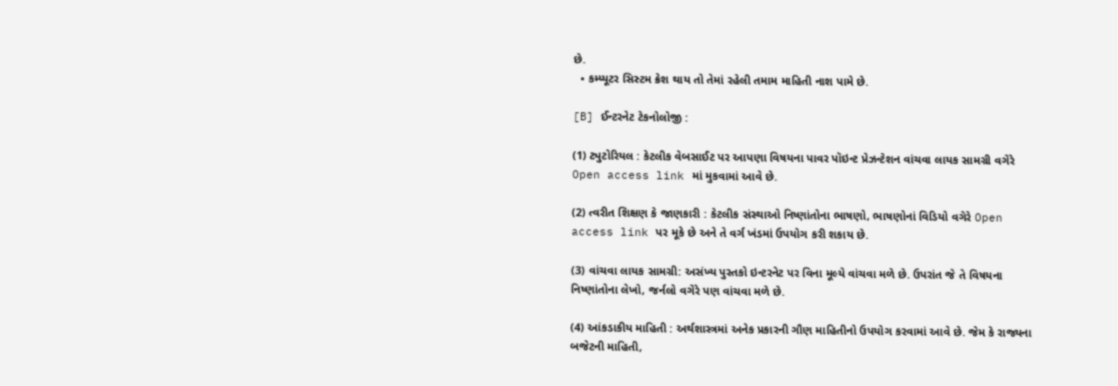છે.
  • કમ્પ્યૂટર સિસ્ટમ ક્રેશ થાય તો તેમાં રહેલી તમામ માહિતી નાશ પામે છે.

[B] ઈન્ટરનેટ ટેકનોલોજી :

(1) ટ્યુટોરિયલ : કેટલીક વેબસાઈટ પર આપણા વિષયના પાવર પૉઇન્ટ પ્રેઝન્ટેશન વાંચવા લાયક સામગ્રી વગેરે Open access link માં મુકવામાં આવે છે.

(2) ત્વરીત શિક્ષણ કે જાણકારી : કેટલીક સંસ્થાઓ નિષ્ણાંતોના ભાષણો, ભાષણોનાં વિડિયો વગેરે Open access link પર મૂકે છે અને તે વર્ગ ખંડમાં ઉપયોગ કરી શકાય છે.

(3) વાંચવા લાયક સામગ્રી: અસંખ્ય પુસ્તકો ઇન્ટરનેટ પર વિના મૂલ્યે વાંચવા મળે છે. ઉપરાંત જે તે વિષયના નિષ્ણાંતોના લેખો, જર્નલો વગેરે પણ વાંચવા મળે છે.

(4) આંકડાકીય માહિતી : અર્થશાસ્ત્રમાં અનેક પ્રકારની ગૌણ માહિતીનો ઉપયોગ કરવામાં આવે છે. જેમ કે રાજ્યના બજેટની માહિતી,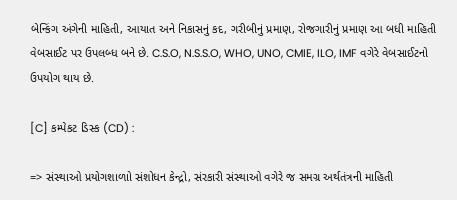બેન્કિંગ અંગેની માહિતી, આયાત અને નિકાસનું કદ, ગરીબીનું પ્રમાણ, રોજગારીનું પ્રમાણ આ બધી માહિતી વેબસાઈટ પર ઉપલબ્ધ બને છે. C.S.O, N.S.S.O, WHO, UNO, CMIE, ILO, IMF વગેરે વેબસાઈટનો ઉપયોગ થાય છે.

[C] કમ્પેકટ ડિસ્ક (CD) :

=> સંસ્થાઓ પ્રયોગશાળાો સંશોધન કેન્દ્રો, સંરકારી સંસ્થાઓ વગેરે જ સમગ્ર અર્થતંત્રની માહિતી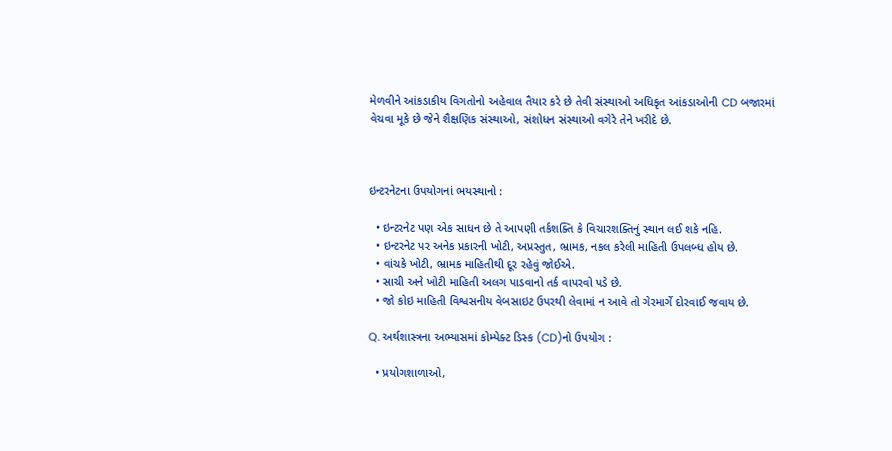મેળવીને આંકડાકીય વિગતોનો અહેવાલ તૈયાર કરે છે તેવી સંસ્થાઓ અધિકૃત આંકડાઓની CD બજારમાં વેચવા મૂકે છે જેને શૈક્ષણિક સંસ્થાઓ, સંશોધન સંસ્થાઓ વગેરે તેને ખરીદે છે.



ઇન્ટરનેટના ઉપયોગનાં ભયસ્થાનો :

  • ઇન્ટરનેટ પણ એક સાધન છે તે આપણી તર્કશક્તિ કે વિચારશક્તિનું સ્થાન લઈ શકે નહિ.
  • ઇન્ટરનેટ પર અનેક પ્રકારની ખોટી, અપ્રસ્તુત, ભ્રામક, નકલ કરેલી માહિતી ઉપલબ્ધ હોય છે.
  • વાંચકે ખોટી, ભ્રામક માહિતીથી દૂર રહેવું જોઈએ.
  • સાચી અને ખોટી માહિતી અલગ પાડવાનો તર્ક વાપરવો પડે છે.
  • જો કોઇ માહિતી વિશ્વસનીય વેબસાઇટ ઉપરથી લેવામાં ન આવે તો ગેરમાર્ગે દોરવાઈ જવાય છે.

Q. અર્થશાસ્ત્રના અભ્યાસમાં કોમ્પેક્ટ ડિસ્ક (CD)નો ઉપયોગ :

  • પ્રયોગશાળાઓ,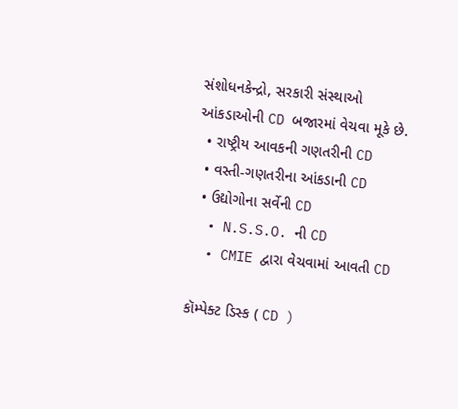સંશોધનકેન્દ્રો, સરકારી સંસ્થાઓ આંકડાઓની CD બજારમાં વેચવા મૂકે છે.
  • રાષ્ટ્રીય આવકની ગણતરીની CD
  • વસ્તી-ગણતરીના આંકડાની CD
  • ઉદ્યોગોના સર્વેની CD
  • N.S.S.O. ની CD
  • CMIE દ્વારા વેચવામાં આવતી CD

કૉમ્પેક્ટ ડિસ્ક ( CD )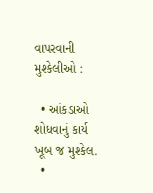વાપરવાની મુશ્કેલીઓ :

  • આંકડાઓ શોધવાનું કાર્ય ખૂબ જ મુશ્કેલ.
  •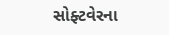સોફ્ટવેરના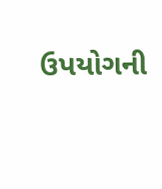ઉપયોગની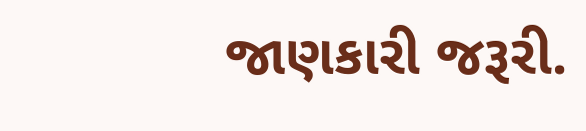જાણકારી જરૂરી.